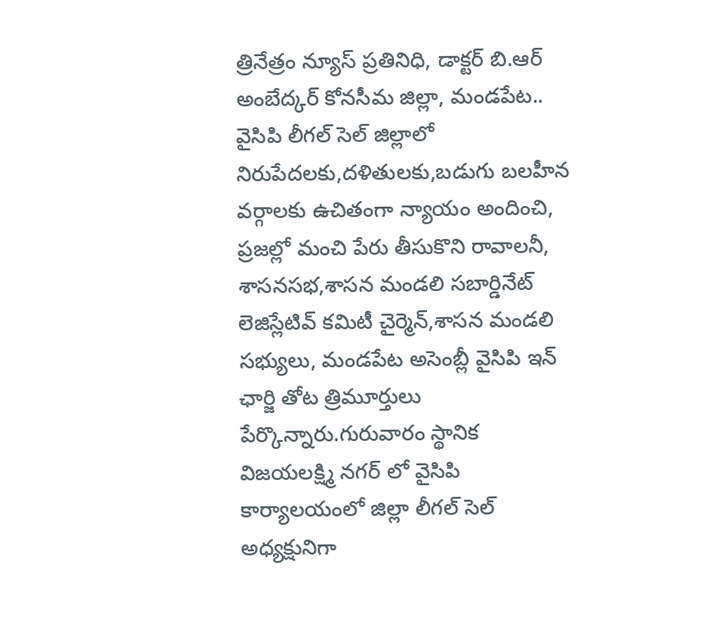త్రినేత్రం న్యూస్ ప్రతినిధి, డాక్టర్ బి.ఆర్ అంబేద్కర్ కోనసీమ జిల్లా, మండపేట.. వైసిపి లీగల్ సెల్ జిల్లాలో నిరుపేదలకు,దళితులకు,బడుగు బలహీన వర్గాలకు ఉచితంగా న్యాయం అందించి, ప్రజల్లో మంచి పేరు తీసుకొని రావాలనీ, శాసనసభ,శాసన మండలి సబార్డినేట్ లెజిస్లేటివ్ కమిటీ చైర్మెన్,శాసన మండలి సభ్యులు, మండపేట అసెంబ్లీ వైసిపి ఇన్ ఛార్జి తోట త్రిమూర్తులు పేర్కొన్నారు.గురువారం స్థానిక విజయలక్ష్మి నగర్ లో వైసిపి కార్యాలయంలో జిల్లా లీగల్ సెల్ అధ్యక్షునిగా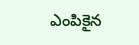ఎంపికైన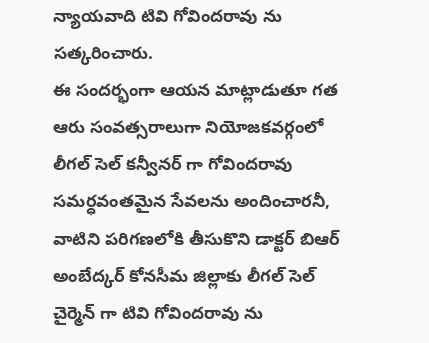న్యాయవాది టివి గోవిందరావు ను సత్కరించారు.
ఈ సందర్భంగా ఆయన మాట్లాడుతూ గత ఆరు సంవత్సరాలుగా నియోజకవర్గంలో లీగల్ సెల్ కన్వీనర్ గా గోవిందరావు సమర్ధవంతమైన సేవలను అందించారనీ, వాటిని పరిగణలోకి తీసుకొని డాక్టర్ బిఆర్ అంబేద్కర్ కోనసీమ జిల్లాకు లీగల్ సెల్ చైర్మెన్ గా టివి గోవిందరావు ను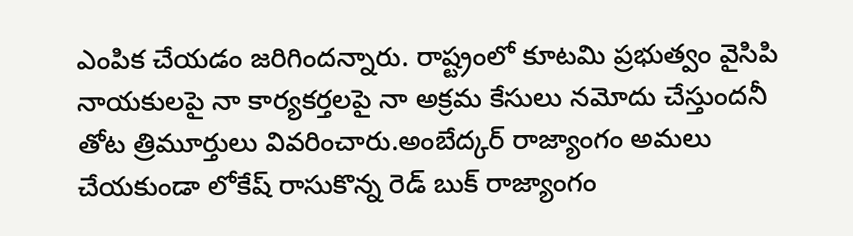ఎంపిక చేయడం జరిగిందన్నారు. రాష్ట్రంలో కూటమి ప్రభుత్వం వైసిపి నాయకులపై నా కార్యకర్తలపై నా అక్రమ కేసులు నమోదు చేస్తుందనీ తోట త్రిమూర్తులు వివరించారు.అంబేద్కర్ రాజ్యాంగం అమలు చేయకుండా లోకేష్ రాసుకొన్న రెడ్ బుక్ రాజ్యాంగం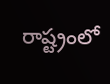రాష్ట్రంలో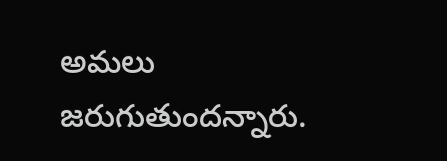అమలు జరుగుతుందన్నారు.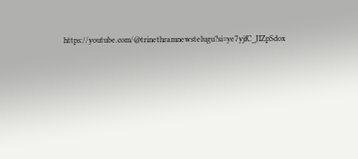https://youtube.com/@trinethramnewstelugu?si=ye7yjfC_JIZpSdox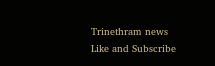Trinethram news
Like and Subscribe